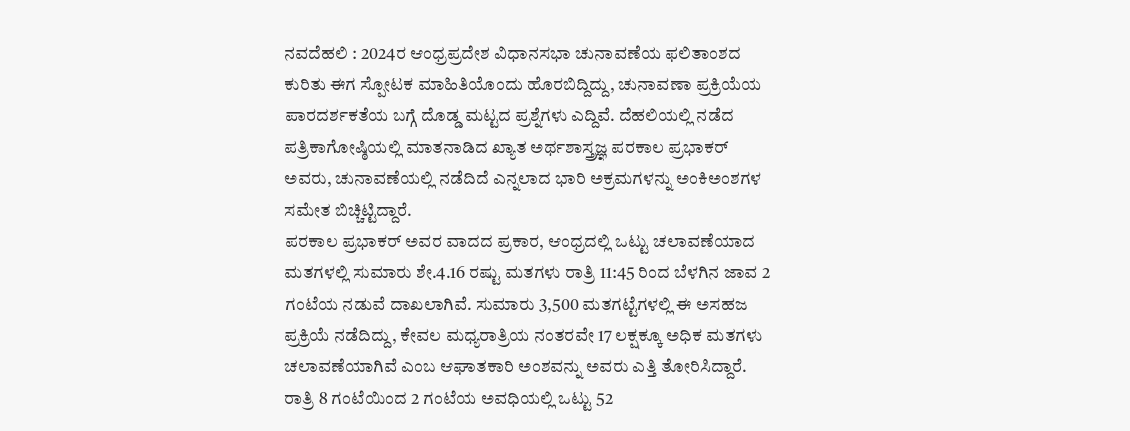ನವದೆಹಲಿ : 2024ರ ಆಂಧ್ರಪ್ರದೇಶ ವಿಧಾನಸಭಾ ಚುನಾವಣೆಯ ಫಲಿತಾಂಶದ ಕುರಿತು ಈಗ ಸ್ಪೋಟಕ ಮಾಹಿತಿಯೊಂದು ಹೊರಬಿದ್ದಿದ್ದು, ಚುನಾವಣಾ ಪ್ರಕ್ರಿಯೆಯ ಪಾರದರ್ಶಕತೆಯ ಬಗ್ಗೆ ದೊಡ್ಡ ಮಟ್ಟದ ಪ್ರಶ್ನೆಗಳು ಎದ್ದಿವೆ. ದೆಹಲಿಯಲ್ಲಿ ನಡೆದ ಪತ್ರಿಕಾಗೋಷ್ಠಿಯಲ್ಲಿ ಮಾತನಾಡಿದ ಖ್ಯಾತ ಅರ್ಥಶಾಸ್ತ್ರಜ್ಞ ಪರಕಾಲ ಪ್ರಭಾಕರ್ ಅವರು, ಚುನಾವಣೆಯಲ್ಲಿ ನಡೆದಿದೆ ಎನ್ನಲಾದ ಭಾರಿ ಅಕ್ರಮಗಳನ್ನು ಅಂಕಿಅಂಶಗಳ ಸಮೇತ ಬಿಚ್ಚಿಟ್ಟಿದ್ದಾರೆ.
ಪರಕಾಲ ಪ್ರಭಾಕರ್ ಅವರ ವಾದದ ಪ್ರಕಾರ, ಆಂಧ್ರದಲ್ಲಿ ಒಟ್ಟು ಚಲಾವಣೆಯಾದ ಮತಗಳಲ್ಲಿ ಸುಮಾರು ಶೇ.4.16 ರಷ್ಟು ಮತಗಳು ರಾತ್ರಿ 11:45 ರಿಂದ ಬೆಳಗಿನ ಜಾವ 2 ಗಂಟೆಯ ನಡುವೆ ದಾಖಲಾಗಿವೆ. ಸುಮಾರು 3,500 ಮತಗಟ್ಟೆಗಳಲ್ಲಿ ಈ ಅಸಹಜ ಪ್ರಕ್ರಿಯೆ ನಡೆದಿದ್ದು, ಕೇವಲ ಮಧ್ಯರಾತ್ರಿಯ ನಂತರವೇ 17 ಲಕ್ಷಕ್ಕೂ ಅಧಿಕ ಮತಗಳು ಚಲಾವಣೆಯಾಗಿವೆ ಎಂಬ ಆಘಾತಕಾರಿ ಅಂಶವನ್ನು ಅವರು ಎತ್ತಿ ತೋರಿಸಿದ್ದಾರೆ. ರಾತ್ರಿ 8 ಗಂಟೆಯಿಂದ 2 ಗಂಟೆಯ ಅವಧಿಯಲ್ಲಿ ಒಟ್ಟು 52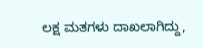ಲಕ್ಷ ಮತಗಳು ದಾಖಲಾಗಿದ್ದು,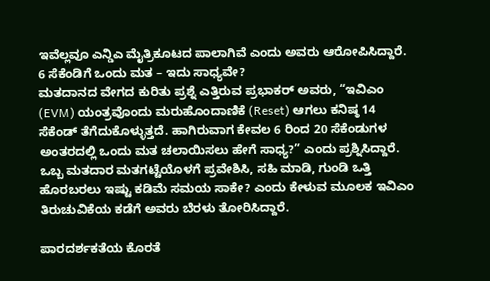ಇವೆಲ್ಲವೂ ಎನ್ಡಿಎ ಮೈತ್ರಿಕೂಟದ ಪಾಲಾಗಿವೆ ಎಂದು ಅವರು ಆರೋಪಿಸಿದ್ದಾರೆ.
6 ಸೆಕೆಂಡಿಗೆ ಒಂದು ಮತ – ಇದು ಸಾಧ್ಯವೇ?
ಮತದಾನದ ವೇಗದ ಕುರಿತು ಪ್ರಶ್ನೆ ಎತ್ತಿರುವ ಪ್ರಭಾಕರ್ ಅವರು, “ಇವಿಎಂ (EVM) ಯಂತ್ರವೊಂದು ಮರುಹೊಂದಾಣಿಕೆ (Reset) ಆಗಲು ಕನಿಷ್ಠ 14 ಸೆಕೆಂಡ್ ತೆಗೆದುಕೊಳ್ಳುತ್ತದೆ. ಹಾಗಿರುವಾಗ ಕೇವಲ 6 ರಿಂದ 20 ಸೆಕೆಂಡುಗಳ ಅಂತರದಲ್ಲಿ ಒಂದು ಮತ ಚಲಾಯಿಸಲು ಹೇಗೆ ಸಾಧ್ಯ?” ಎಂದು ಪ್ರಶ್ನಿಸಿದ್ದಾರೆ. ಒಬ್ಬ ಮತದಾರ ಮತಗಟ್ಟೆಯೊಳಗೆ ಪ್ರವೇಶಿಸಿ, ಸಹಿ ಮಾಡಿ, ಗುಂಡಿ ಒತ್ತಿ ಹೊರಬರಲು ಇಷ್ಟು ಕಡಿಮೆ ಸಮಯ ಸಾಕೇ? ಎಂದು ಕೇಳುವ ಮೂಲಕ ಇವಿಎಂ ತಿರುಚುವಿಕೆಯ ಕಡೆಗೆ ಅವರು ಬೆರಳು ತೋರಿಸಿದ್ದಾರೆ.

ಪಾರದರ್ಶಕತೆಯ ಕೊರತೆ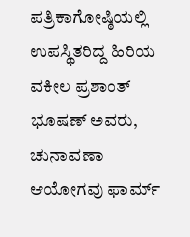ಪತ್ರಿಕಾಗೋಷ್ಠಿಯಲ್ಲಿ ಉಪಸ್ಥಿತರಿದ್ದ ಹಿರಿಯ ವಕೀಲ ಪ್ರಶಾಂತ್ ಭೂಷಣ್ ಅವರು, ಚುನಾವಣಾ ಆಯೋಗವು ಫಾರ್ಮ್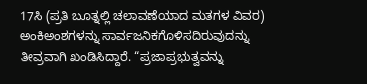17ಸಿ (ಪ್ರತಿ ಬೂತ್ನಲ್ಲಿ ಚಲಾವಣೆಯಾದ ಮತಗಳ ವಿವರ) ಅಂಕಿಅಂಶಗಳನ್ನು ಸಾರ್ವಜನಿಕಗೊಳಿಸದಿರುವುದನ್ನು ತೀವ್ರವಾಗಿ ಖಂಡಿಸಿದ್ದಾರೆ. “ಪ್ರಜಾಪ್ರಭುತ್ವವನ್ನು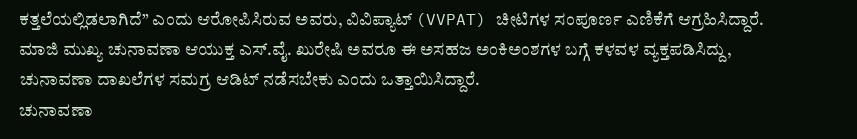ಕತ್ತಲೆಯಲ್ಲಿಡಲಾಗಿದೆ” ಎಂದು ಆರೋಪಿಸಿರುವ ಅವರು, ವಿವಿಪ್ಯಾಟ್ (VVPAT) ಚೀಟಿಗಳ ಸಂಪೂರ್ಣ ಎಣಿಕೆಗೆ ಆಗ್ರಹಿಸಿದ್ದಾರೆ. ಮಾಜಿ ಮುಖ್ಯ ಚುನಾವಣಾ ಆಯುಕ್ತ ಎಸ್.ವೈ. ಖುರೇಷಿ ಅವರೂ ಈ ಅಸಹಜ ಅಂಕಿಅಂಶಗಳ ಬಗ್ಗೆ ಕಳವಳ ವ್ಯಕ್ತಪಡಿಸಿದ್ದು, ಚುನಾವಣಾ ದಾಖಲೆಗಳ ಸಮಗ್ರ ಆಡಿಟ್ ನಡೆಸಬೇಕು ಎಂದು ಒತ್ತಾಯಿಸಿದ್ದಾರೆ.
ಚುನಾವಣಾ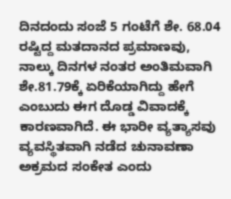ದಿನದಂದು ಸಂಜೆ 5 ಗಂಟೆಗೆ ಶೇ. 68.04 ರಷ್ಟಿದ್ದ ಮತದಾನದ ಪ್ರಮಾಣವು, ನಾಲ್ಕು ದಿನಗಳ ನಂತರ ಅಂತಿಮವಾಗಿ ಶೇ.81.79ಕ್ಕೆ ಏರಿಕೆಯಾಗಿದ್ದು ಹೇಗೆ ಎಂಬುದು ಈಗ ದೊಡ್ಡ ವಿವಾದಕ್ಕೆ ಕಾರಣವಾಗಿದೆ. ಈ ಭಾರೀ ವ್ಯತ್ಯಾಸವು ವ್ಯವಸ್ಥಿತವಾಗಿ ನಡೆದ ಚುನಾವಣಾ ಅಕ್ರಮದ ಸಂಕೇತ ಎಂದು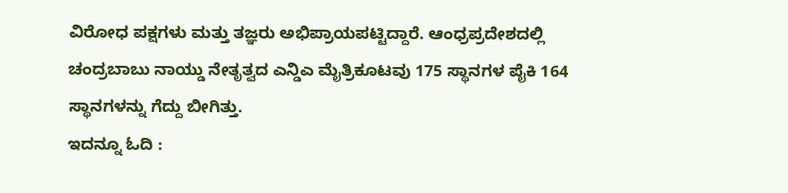ವಿರೋಧ ಪಕ್ಷಗಳು ಮತ್ತು ತಜ್ಞರು ಅಭಿಪ್ರಾಯಪಟ್ಟಿದ್ದಾರೆ. ಆಂಧ್ರಪ್ರದೇಶದಲ್ಲಿ ಚಂದ್ರಬಾಬು ನಾಯ್ಡು ನೇತೃತ್ವದ ಎನ್ಡಿಎ ಮೈತ್ರಿಕೂಟವು 175 ಸ್ಥಾನಗಳ ಪೈಕಿ 164 ಸ್ಥಾನಗಳನ್ನು ಗೆದ್ದು ಬೀಗಿತ್ತು.
ಇದನ್ನೂ ಓದಿ :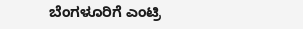ಬೆಂಗಳೂರಿಗೆ ಎಂಟ್ರಿ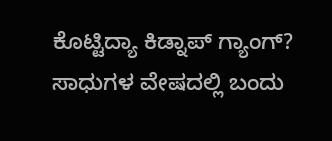ಕೊಟ್ಟಿದ್ಯಾ ಕಿಡ್ನಾಪ್ ಗ್ಯಾಂಗ್? ಸಾಧುಗಳ ವೇಷದಲ್ಲಿ ಬಂದು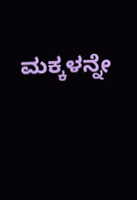ಮಕ್ಕಳನ್ನೇ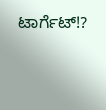ಟಾರ್ಗೆಟ್!?